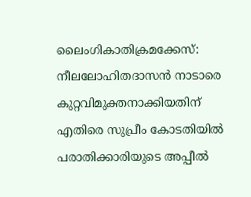ലൈംഗികാതിക്രമക്കേസ്: നീലലോഹിതദാസന്‍ നാടാരെ കുറ്റവിമുക്തനാക്കിയതിന് എതിരെ സുപ്രീം കോടതിയില്‍ പരാതിക്കാരിയുടെ അപ്പീല്‍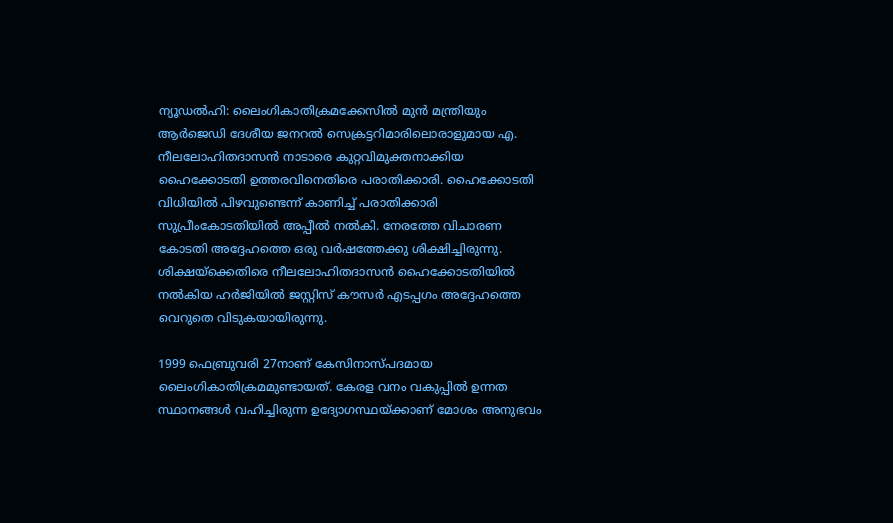ന്യൂഡല്‍ഹി: ലൈംഗികാതിക്രമക്കേസില്‍ മുന്‍ മന്ത്രിയും ആര്‍ജെഡി ദേശീയ ജനറല്‍ സെക്രട്ടറിമാരിലൊരാളുമായ എ. നീലലോഹിതദാസന്‍ നാടാരെ കുറ്റവിമുക്തനാക്കിയ ഹൈക്കോടതി ഉത്തരവിനെതിരെ പരാതിക്കാരി. ഹൈക്കോടതി വിധിയില്‍ പിഴവുണ്ടെന്ന് കാണിച്ച് പരാതിക്കാരി സുപ്രീംകോടതിയില്‍ അപ്പീല്‍ നല്‍കി. നേരത്തേ വിചാരണ കോടതി അദ്ദേഹത്തെ ഒരു വര്‍ഷത്തേക്കു ശിക്ഷിച്ചിരുന്നു. ശിക്ഷയ്ക്കെതിരെ നീലലോഹിതദാസന്‍ ഹൈക്കോടതിയില്‍ നല്‍കിയ ഹര്‍ജിയില്‍ ജസ്റ്റിസ് കൗസര്‍ എടപ്പഗം അദ്ദേഹത്തെ വെറുതെ വിടുകയായിരുന്നു.

1999 ഫെബ്രുവരി 27നാണ് കേസിനാസ്പദമായ ലൈംഗികാതിക്രമമുണ്ടായത്. കേരള വനം വകുപ്പില്‍ ഉന്നത സ്ഥാനങ്ങള്‍ വഹിച്ചിരുന്ന ഉദ്യോഗസ്ഥയ്ക്കാണ് മോശം അനുഭവം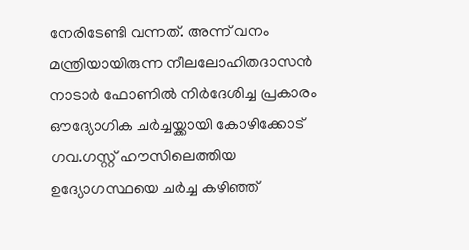നേരിടേണ്ടി വന്നത്. അന്ന് വനം മന്ത്രിയായിരുന്ന നീലലോഹിതദാസന്‍ നാടാര്‍ ഫോണില്‍ നിര്‍ദേശിച്ച പ്രകാരം ഔദ്യോഗിക ചര്‍ച്ചയ്ക്കായി കോഴിക്കോട് ഗവ.ഗസ്റ്റ് ഹൗസിലെത്തിയ ഉദ്യോഗസ്ഥയെ ചര്‍ച്ച കഴിഞ്ഞ്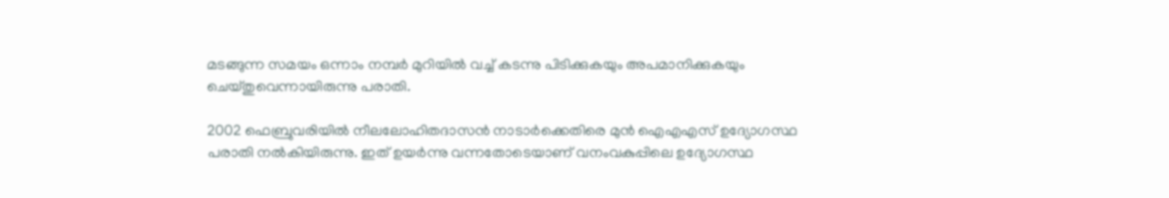മടങ്ങുന്ന സമയം ഒന്നാം നമ്പര്‍ മുറിയില്‍ വച്ച് കടന്നു പിടിക്കുകയും അപമാനിക്കുകയും ചെയ്തുവെന്നായിരുന്നു പരാതി.

2002 ഫെബ്രുവരിയില്‍ നീലലോഹിതദാസന്‍ നാടാര്‍ക്കെതിരെ മുന്‍ ഐഎഎസ് ഉദ്യോഗസ്ഥ പരാതി നല്‍കിയിരുന്നു. ഇത് ഉയര്‍ന്നു വന്നതോടെയാണ് വനംവകുപ്പിലെ ഉദ്യോഗസ്ഥ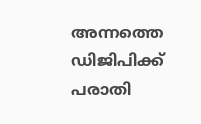അന്നത്തെ ഡിജിപിക്ക് പരാതി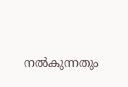നല്‍കുന്നതും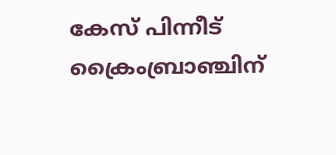കേസ് പിന്നീട് ക്രൈംബ്രാഞ്ചിന്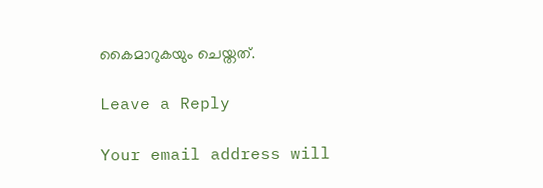കൈമാറുകയും ചെയ്തത്.

Leave a Reply

Your email address will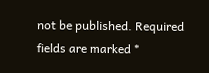not be published. Required fields are marked *